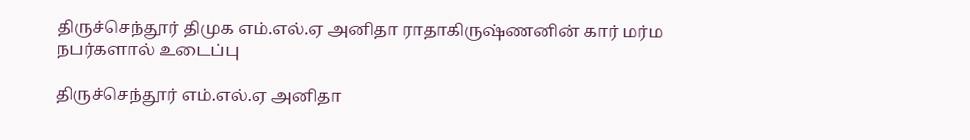திருச்செந்தூர் திமுக எம்.எல்.ஏ அனிதா ராதாகிருஷ்ணனின் கார் மர்ம நபர்களால் உடைப்பு

திருச்செந்தூர் எம்.எல்.ஏ அனிதா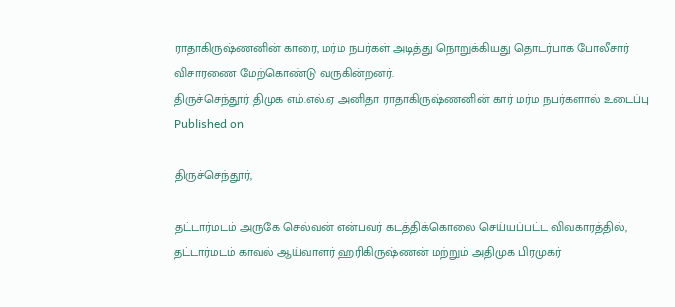ராதாகிருஷ்ணனின் காரை, மர்ம நபர்கள் அடித்து நொறுக்கியது தொடர்பாக போலீசார் விசாரணை மேற்கொண்டு வருகின்றனர்.
திருச்செந்தூர் திமுக எம்.எல்.ஏ அனிதா ராதாகிருஷ்ணனின் கார் மர்ம நபர்களால் உடைப்பு
Published on

திருச்செந்தூர்,

தட்டார்மடம் அருகே செல்வன் என்பவர் கடத்திக்கொலை செய்யப்பட்ட விவகாரத்தில், தட்டார்மடம் காவல் ஆய்வாளர் ஹரிகிருஷ்ணன் மற்றும் அதிமுக பிரமுகர்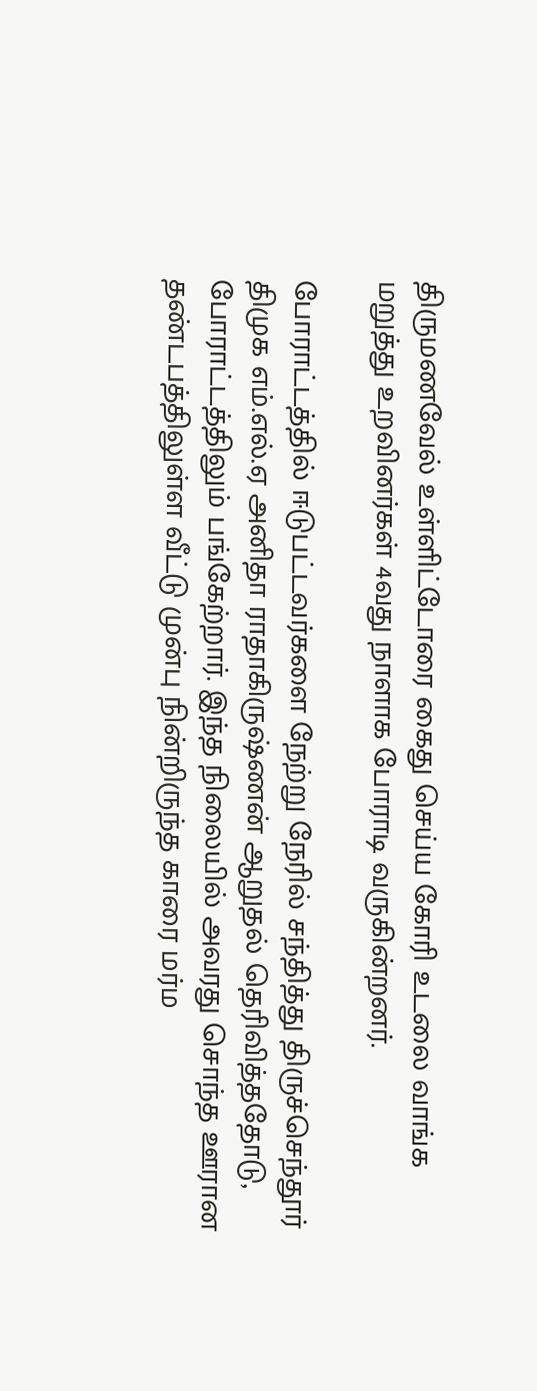திருமணவேல் உள்ளிட்டோரை கைது செய்ய கோரி உடலை வாங்க மறுத்து உறவினர்கள் 4வது நாளாக போராடி வருகின்றனர்.

போராட்டத்தில் ஈடுபட்டவர்களை நேற்று நேரில் சந்தித்து திருச்செந்தூர் திமுக எம்.எல்.ஏ அனிதா ராதாகிருஷ்ணன் ஆறுதல் தெரிவித்ததோடு, போராட்டத்திலும் பங்கேற்றார். இந்த நிலையில் அவரது சொந்த ஊரான தண்டபத்திலுள்ள வீட்டு முன்பு நின்றிருந்த காரை மர்ம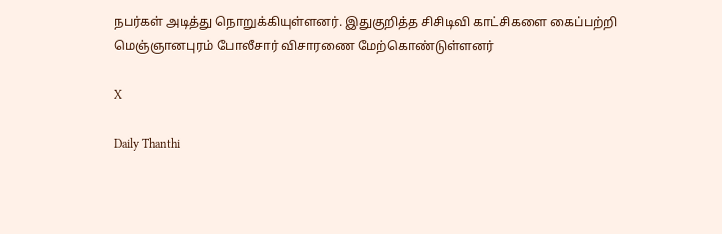நபர்கள் அடித்து நொறுக்கியுள்ளனர். இதுகுறித்த சிசிடிவி காட்சிகளை கைப்பற்றி மெஞ்ஞானபுரம் போலீசார் விசாரணை மேற்கொண்டுள்ளனர்

X

Daily Thanthi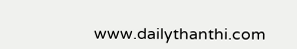www.dailythanthi.com